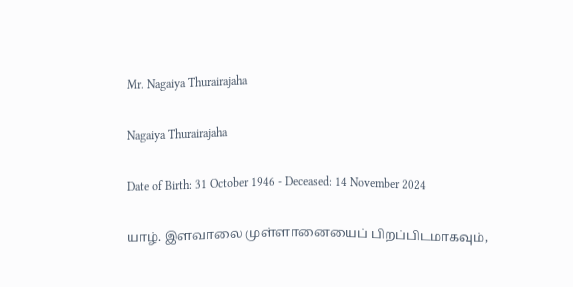Mr. Nagaiya Thurairajaha

Nagaiya Thurairajaha

Date of Birth: 31 October 1946 - Deceased: 14 November 2024

யாழ். இளவாலை முள்ளானையைப் பிறப்பிடமாகவும்,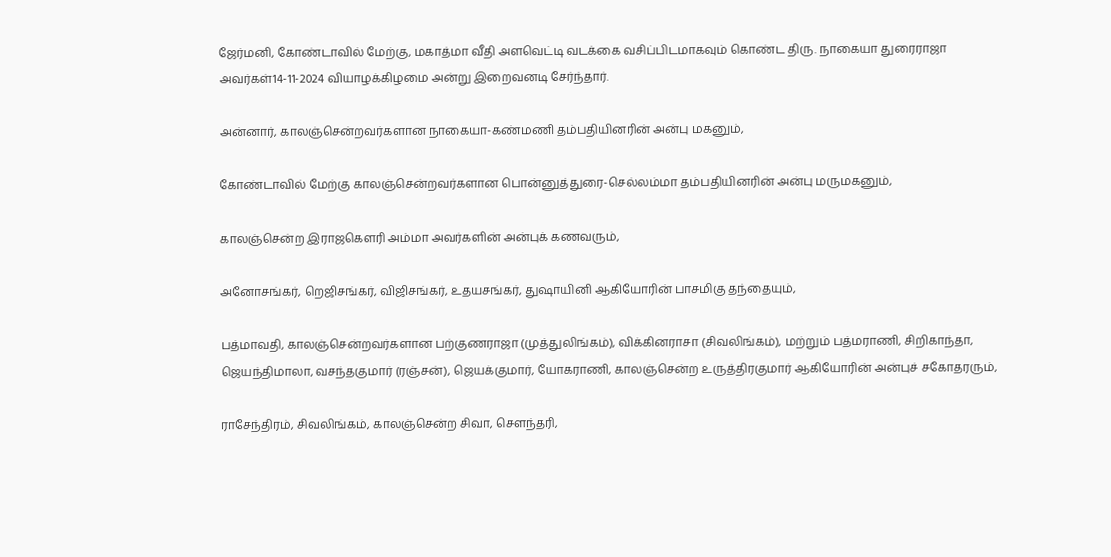ஜேர்மனி, கோண்டாவில் மேற்கு, மகாத்மா வீதி அளவெட்டி வடக்கை வசிப்பிடமாகவும் கொண்ட திரு. நாகையா துரைராஜா அவர்கள்14-11-2024 வியாழக்கிழமை அன்று இறைவனடி சேர்ந்தார்.

அன்னார், காலஞ்சென்றவர்களான நாகையா-கண்மணி தம்பதியினரின் அன்பு மகனும்,

கோண்டாவில் மேற்கு காலஞ்சென்றவர்களான பொன்னுத்துரை-செல்லம்மா தம்பதியினரின் அன்பு மருமகனும்,

காலஞ்சென்ற இராஜகெளரி அம்மா அவர்களின் அன்புக் கணவரும்,

அனோசங்கர், றெஜிசங்கர், விஜிசங்கர், உதயசங்கர், துஷாயினி ஆகியோரின் பாசமிகு தந்தையும்,

பத்மாவதி, காலஞ்சென்றவர்களான பற்குணராஜா (முத்துலிங்கம்), விக்கினராசா (சிவலிங்கம்), மற்றும் பத்மராணி, சிறிகாந்தா, ஜெயந்திமாலா, வசந்தகுமார் (ரஞ்சன்), ஜெயக்குமார், யோகராணி, காலஞ்சென்ற உருத்திரகுமார் ஆகியோரின் அன்புச் சகோதரரும்,

ராசேந்திரம், சிவலிங்கம், காலஞ்சென்ற சிவா, செளந்தரி,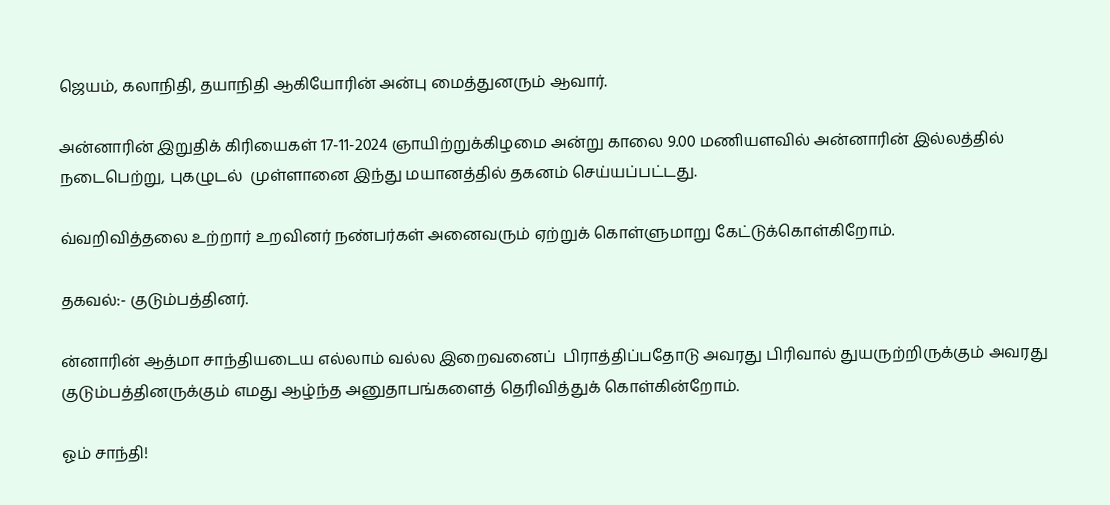ஜெயம், கலாநிதி, தயாநிதி ஆகியோரின் அன்பு மைத்துனரும் ஆவார்.

அன்னாரின் இறுதிக் கிரியைகள் 17-11-2024 ஞாயிற்றுக்கிழமை அன்று காலை 9.00 மணியளவில் அன்னாரின் இல்லத்தில் நடைபெற்று, புகழுடல்  முள்ளானை இந்து மயானத்தில் தகனம் செய்யப்பட்டது.

வ்வறிவித்தலை உற்றார் உறவினர் நண்பர்கள் அனைவரும் ஏற்றுக் கொள்ளுமாறு கேட்டுக்கொள்கிறோம்.

தகவல்:- குடும்பத்தினர்.

ன்னாரின் ஆத்மா சாந்தியடைய எல்லாம் வல்ல இறைவனைப்  பிராத்திப்பதோடு அவரது பிரிவால் துயருற்றிருக்கும் அவரது குடும்பத்தினருக்கும் எமது ஆழ்ந்த அனுதாபங்களைத் தெரிவித்துக் கொள்கின்றோம்.

ஓம் சாந்தி!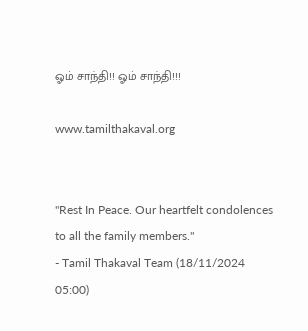ஓம் சாந்தி!! ஓம் சாந்தி!!!

www.tamilthakaval.org


"Rest In Peace. Our heartfelt condolences to all the family members."
- Tamil Thakaval Team (18/11/2024 05:00)